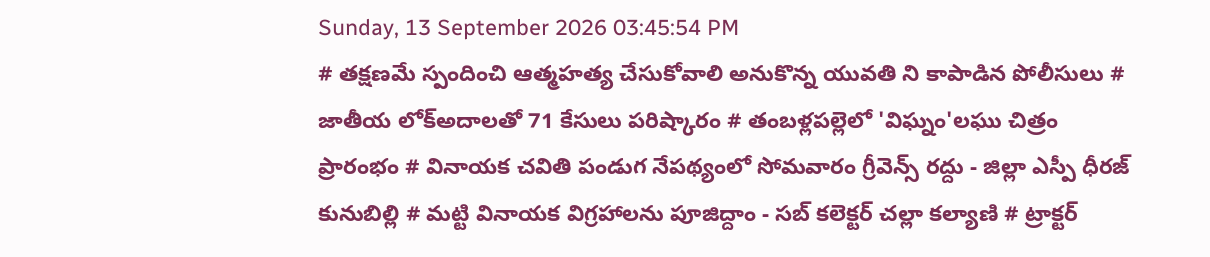Sunday, 13 September 2026 03:45:54 PM
# తక్షణమే స్పందించి ఆత్మహత్య చేసుకోవాలి అనుకొన్న యువతి ని కాపాడిన పోలీసులు # జాతీయ లోక్అదాలతో 71 కేసులు పరిష్కారం # తంబళ్లపల్లెలో 'విఘ్నం'లఘు చిత్రం ప్రారంభం # వినాయక చవితి పండుగ నేపథ్యంలో సోమవారం గ్రీవెన్స్ రద్దు - జిల్లా ఎస్పీ ధీరజ్ కునుబిల్లి # మట్టి వినాయక విగ్రహాలను పూజిద్దాం - సబ్ కలెక్టర్ చల్లా కల్యాణి # ట్రాక్టర్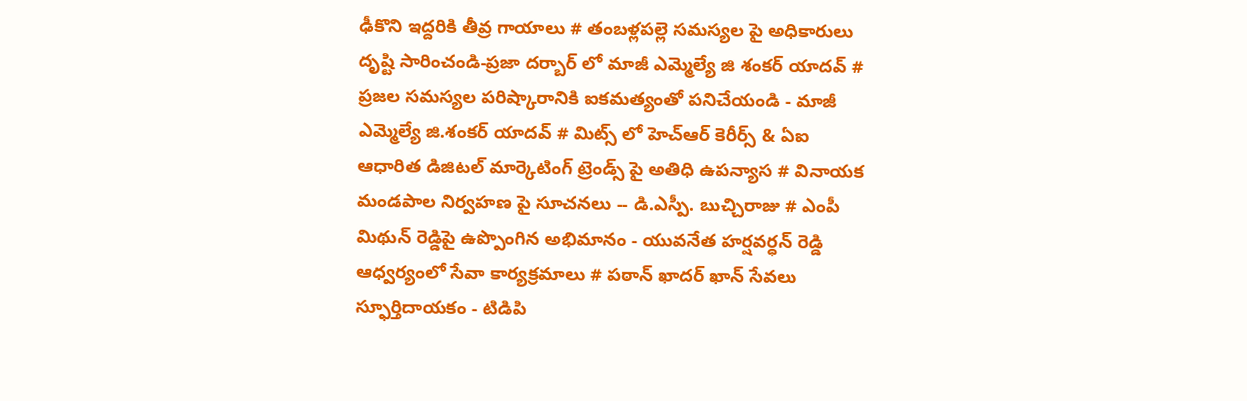ఢీకొని ఇద్దరికి తీవ్ర గాయాలు # తంబళ్లపల్లె సమస్యల పై అధికారులు దృష్టి సారించండి-ప్రజా దర్బార్ లో మాజీ ఎమ్మెల్యే జి శంకర్ యాదవ్ # ప్రజల సమస్యల పరిష్కారానికి ఐకమత్యంతో పనిచేయండి - మాజీ ఎమ్మెల్యే జి.శంకర్ యాదవ్ # మిట్స్ లో హెచ్‌ఆర్ కెరీర్స్ & ఏఐ ఆధారిత డిజిటల్ మార్కెటింగ్ ట్రెండ్స్ పై అతిధి ఉపన్యాస # వినాయక మండపాల నిర్వహణ పై సూచనలు -- డి.ఎస్పీ. బుచ్చిరాజు # ఎంపీ మిథున్ రెడ్డిపై ఉప్పొంగిన అభిమానం - యువనేత హర్షవర్ధన్ రెడ్డి ఆధ్వర్యంలో సేవా కార్యక్రమాలు # పఠాన్ ఖాదర్ ఖాన్ సేవలు స్ఫూర్తిదాయకం - టిడిపి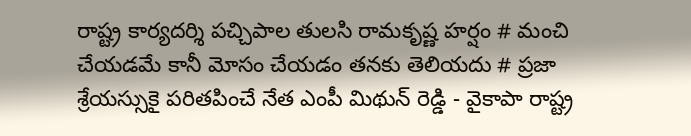రాష్ట్ర కార్యదర్శి పచ్చిపాల తులసి రామకృష్ణ హర్షం # మంచి చేయడమే కానీ మోసం చేయడం తనకు తెలియదు # ప్రజా శ్రేయస్సుకై పరితపించే నేత ఎంపీ మిథున్ రెడ్డి - వైకాపా రాష్ట్ర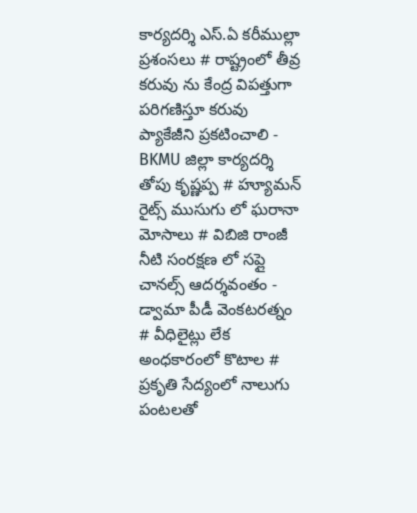కార్యదర్శి ఎస్.ఏ కరీముల్లా ప్రశంసలు # రాష్ట్రంలో తీవ్ర కరువు ను కేంద్ర విపత్తుగా పరిగణిస్తూ కరువు ప్యాకేజీని ప్రకటించాలి - BKMU జిల్లా కార్యదర్శి తోపు కృష్ణప్ప # హ్యూమన్ రైట్స్ ముసుగు లో ఘరానా మోసాలు # విబిజి రాంజీ నీటి సంరక్షణ లో సప్లై చానల్స్ ఆదర్శవంతం - డ్వామా పీడీ వెంకటరత్నం # వీధిలైట్లు లేక అంధకారంలో కొటాల # ప్రకృతి సేద్యంలో నాలుగు పంటలతో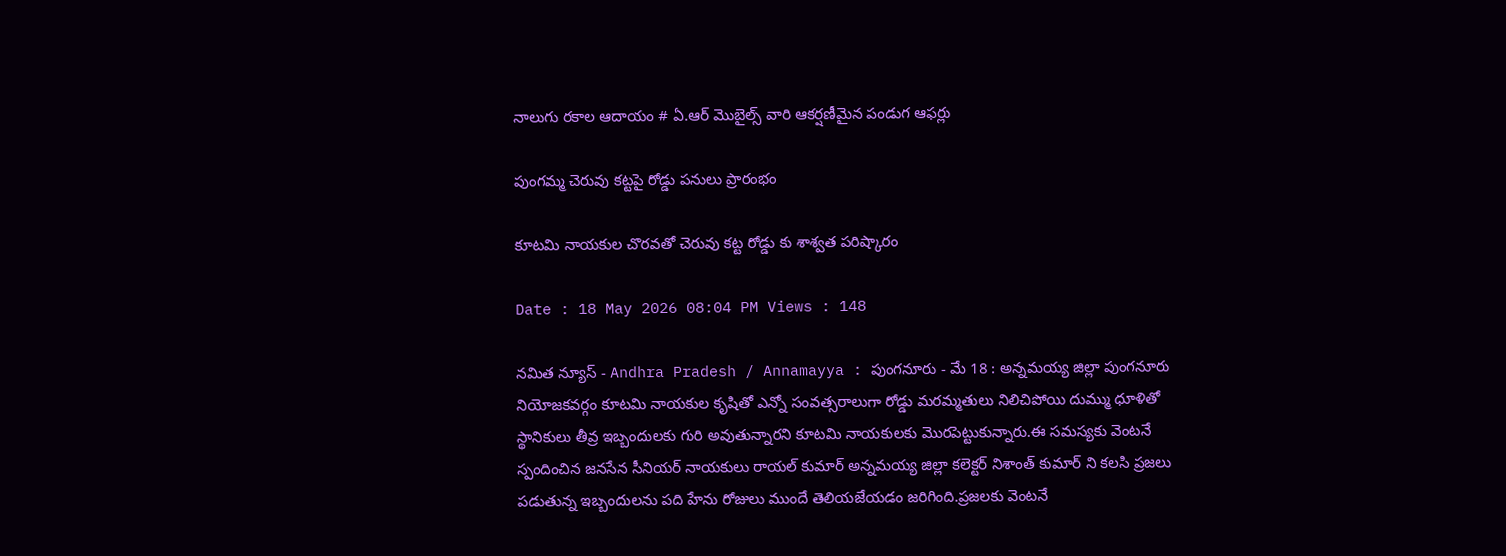నాలుగు రకాల ఆదాయం # ఏ.ఆర్ మొబైల్స్ వారి ఆకర్షణీమైన పండుగ ఆఫర్లు

పుంగమ్మ చెరువు కట్టపై రోడ్డు పనులు ప్రారంభం

కూటమి నాయకుల చొరవతో చెరువు కట్ట రోడ్డు కు శాశ్వత పరిష్కారం

Date : 18 May 2026 08:04 PM Views : 148

నమిత న్యూస్ - Andhra Pradesh / Annamayya : పుంగనూరు - మే 18 : అన్నమయ్య జిల్లా పుంగనూరు నియోజకవర్గం కూటమి నాయకుల కృషితో ఎన్నో సంవత్సరాలుగా రోడ్డు మరమ్మతులు నిలిచిపోయి దుమ్ము ధూళితో స్థానికులు తీవ్ర ఇబ్బందులకు గురి అవుతున్నారని కూటమి నాయకులకు మొరపెట్టుకున్నారు.ఈ సమస్యకు వెంటనే స్పందించిన జనసేన సీనియర్ నాయకులు రాయల్ కుమార్ అన్నమయ్య జిల్లా కలెక్టర్ నిశాంత్ కుమార్ ని కలసి ప్రజలు పడుతున్న ఇబ్బందులను పది హేను రోజులు ముందే తెలియజేయడం జరిగింది.ప్రజలకు వెంటనే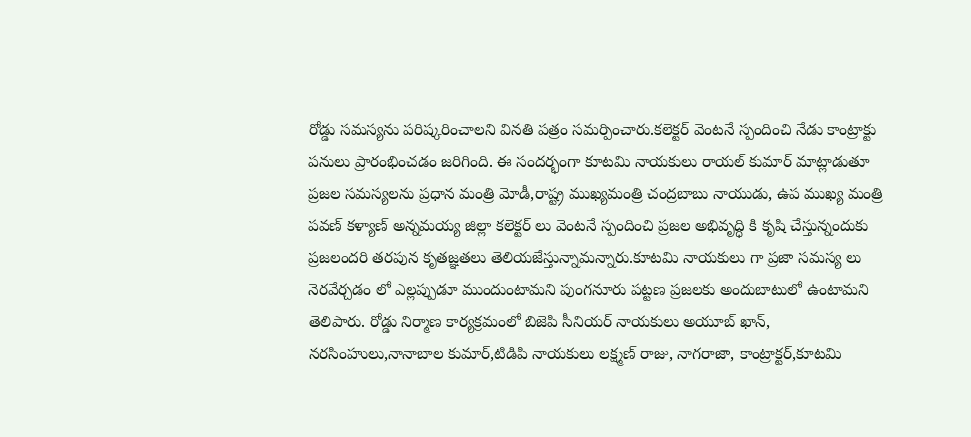రోడ్డు సమస్యను పరిష్కరించాలని వినతి పత్రం సమర్పించారు.కలెక్టర్ వెంటనే స్పందించి నేడు కాంట్రాక్టు పనులు ప్రారంభించడం జరిగింది. ఈ సందర్భంగా కూటమి నాయకులు రాయల్ కుమార్ మాట్లాడుతూ ప్రజల సమస్యలను ప్రధాన మంత్రి మోడీ,రాష్ట్ర ముఖ్యమంత్రి చంద్రబాబు నాయుడు, ఉప ముఖ్య మంత్రి పవణ్ కళ్యాణ్ అన్నమయ్య జిల్లా కలెక్టర్ లు వెంటనే స్పందించి ప్రజల అభివృద్ధి కి కృషి చేస్తున్నందుకు ప్రజలందరి తరపున కృతజ్ఞతలు తెలియజేస్తున్నామన్నారు.కూటమి నాయకులు గా ప్రజా సమస్య లు నెరవేర్చడం లో ఎల్లప్పుడూ ముందుంటామని పుంగనూరు పట్టణ ప్రజలకు అందుబాటులో ఉంటామని తెలిపారు. రోడ్డు నిర్మాణ కార్యక్రమంలో బిజెపి సీనియర్ నాయకులు అయూబ్ ఖాన్, నరసింహులు,నానాబాల కుమార్,టిడిపి నాయకులు లక్ష్మణ్ రాజు, నాగరాజా, కాంట్రాక్టర్,కూటమి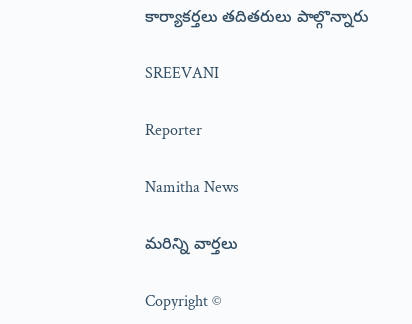కార్యాకర్తలు తదితరులు పాల్గొన్నారు

SREEVANI

Reporter

Namitha News

మరిన్ని వార్తలు

Copyright ©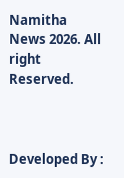Namitha News 2026. All right Reserved.



Developed By :